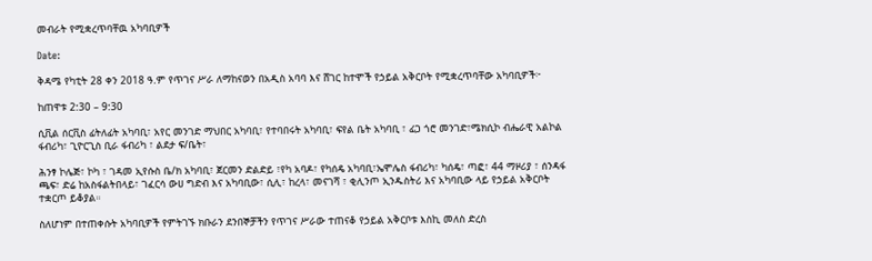መብራት የሚቋረጥባቸዉ አካባቢዎች

Date:

ቅዳሜ የካቲት 28 ቀን 2018 ዓ.ም የጥገና ሥራ ለማከናወን በአዲስ አባባ እና ሸገር ከተሞች የኃይል አቅርቦት የሚቋረጥባቸው አካባቢዎች፦

ከጠዋቱ 2:30 – 9:30

ሲቪል ሰርቪስ ፊትለፊት አካባቢ፣ አየር መንገድ ማህበር አካባቢ፣ የተባበሩት አካባቢ፣ ፍየል ቤት አካባቢ ፣ ፊጋ ጎሮ መንገድ፣ሜክሲኮ ብሔራዊ አልኮል ፋብሪካ፣ ጊዮርጊስ ቢራ ፋብሪካ ፣ ልደታ ፍ/ቤት፣

ሕንፃ ኮሌጅ፣ ኮካ ፣ ገዳመ ኢየሱስ ቤ/ክ አካባቢ፣ ጀርመን ድልድይ ፣የካ አባዶ፣ የካሰዴ አካባቢ፣ኤሞሌስ ፋብሪካ፣ ካሰዴ፣ ጣፎ፣ 44 ማዞሪያ ፣ ሰንዳፋ ጫፍ፣ ድሬ ከአስፋልትበላይ፣ ገፈርሳ ውሀ ግድብ እና አካባቢው፣ ሲሊ፣ ከረላ፣ መናገሻ ፣ ቂሊንጦ ኢንዱስትሪ እና አካባቢው ላይ የኃይል አቅርቦት ተቋርጦ ይቆያል።

ስለሆነም በተጠቀሱት አካባቢዎች የምትገኙ ክቡራን ደንበኞቻችን የጥገና ሥራው ተጠናቆ የኃይል አቅርቦቱ እስኪ መለስ ድረስ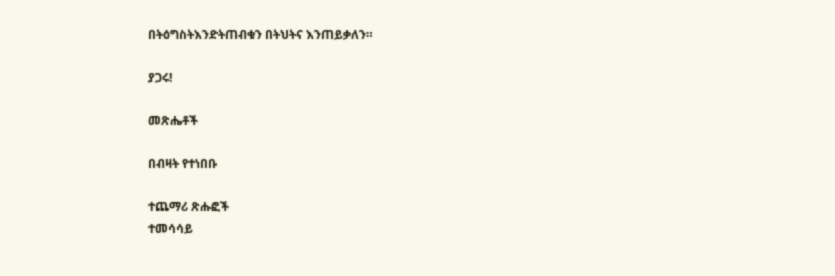በትዕግስትእንድትጠብቁን በትህትና እንጠይቃለን።

ያጋሩ!

መጽሔቶች

በብዛት የተነበቡ

ተጨማሪ ጽሑፎች
ተመሳሳይ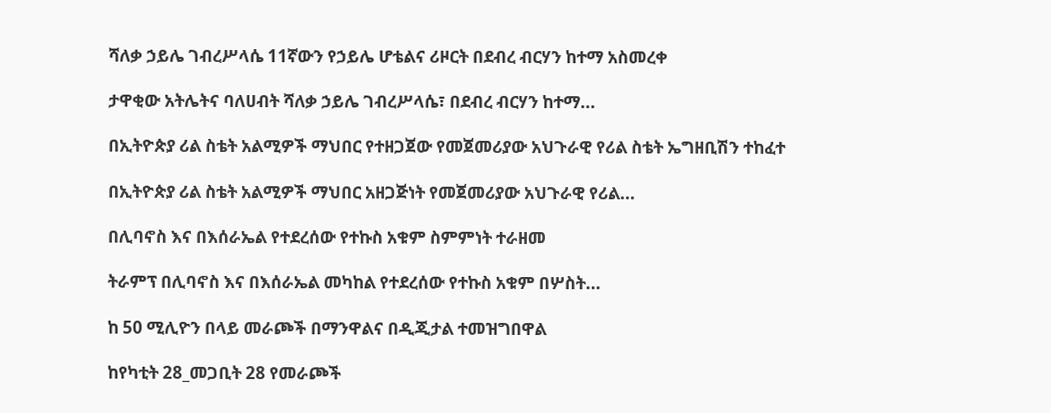ሻለቃ ኃይሌ ገብረሥላሴ 11ኛውን የኃይሌ ሆቴልና ሪዞርት በደብረ ብርሃን ከተማ አስመረቀ

ታዋቂው አትሌትና ባለሀብት ሻለቃ ኃይሌ ገብረሥላሴ፣ በደብረ ብርሃን ከተማ...

በኢትዮጵያ ሪል ስቴት አልሚዎች ማህበር የተዘጋጀው የመጀመሪያው አህጉራዊ የሪል ስቴት ኤግዘቢሽን ተከፈተ

በኢትዮጵያ ሪል ስቴት አልሚዎች ማህበር አዘጋጅነት የመጀመሪያው አህጉራዊ የሪል...

በሊባኖስ እና በእሰራኤል የተደረሰው የተኩስ አቁም ስምምነት ተራዘመ

ትራምፕ በሊባኖስ እና በእሰራኤል መካከል የተደረሰው የተኩስ አቁም በሦስት...

ከ 50 ሚሊዮን በላይ መራጮች በማንዋልና በዲጂታል ተመዝግበዋል

ከየካቲት 28_መጋቢት 28 የመራጮች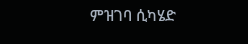ምዝገባ ሲካሄድ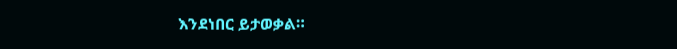እንደነበር ይታወቃል።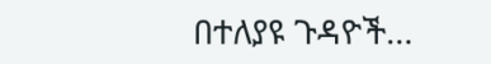በተለያዩ ጉዳዮች...